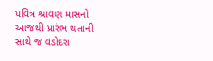પવિત્ર શ્રાવણ માસનો આજથી પ્રારંભ થતાની સાથે જ વડોદરા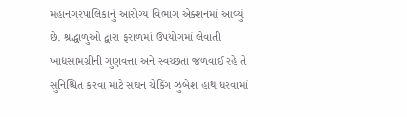મહાનગરપાલિકાનું આરોગ્ય વિભાગ એક્શનમાં આવ્યું છે. શ્રદ્ધાળુઓ દ્વારા ફરાળમાં ઉપયોગમાં લેવાતી ખાદ્યસામગ્રીની ગુણવત્તા અને સ્વચ્છતા જળવાઈ રહે તે સુનિશ્ચિત કરવા માટે સઘન ચેકિંગ ઝુબેશ હાથ ધરવામાં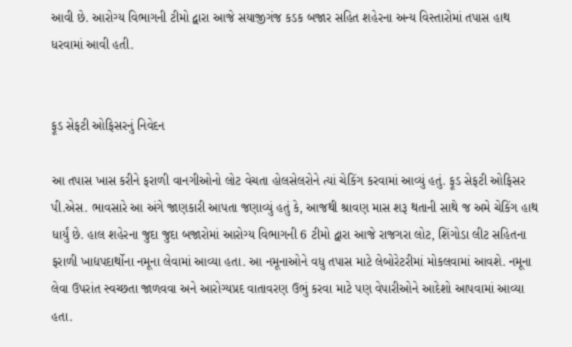આવી છે. આરોગ્ય વિભાગની ટીમો દ્વારા આજે સયાજીગંજ કડક બજાર સહિત શહેરના અન્ય વિસ્તારોમાં તપાસ હાથ ધરવામાં આવી હતી.


ફૂડ સેફટી ઓફિસરનું નિવેદન

આ તપાસ ખાસ કરીને ફરાળી વાનગીઓનો લોટ વેચતા હોલસેલરોને ત્યાં ચેકિંગ કરવામાં આવ્યું હતું. ફૂડ સેફટી ઓફિસર પી.એસ. ભાવસારે આ અંગે જાણકારી આપતા જણાવ્યું હતું કે, આજથી શ્રાવણ માસ શરૂ થતાની સાથે જ અમે ચેકિંગ હાથ ધાર્યું છે. હાલ શહેરના જુદા જુદા બજારોમાં આરોગ્ય વિભાગની 6 ટીમો દ્વારા આજે રાજગરા લોટ, શિંગોડા લીટ સહિતના ફરાળી ખાદ્યપદાર્થોના નમૂના લેવામાં આવ્યા હતા. આ નમૂનાઓને વધુ તપાસ માટે લેબોરેટરીમાં મોકલવામાં આવશે. નમૂના લેવા ઉપરાંત સ્વચ્છતા જાળવવા અને આરોગ્યપ્રદ વાતાવરણ ઉભું કરવા માટે પણ વેપારીઓને આદેશો આપવામાં આવ્યા હતા.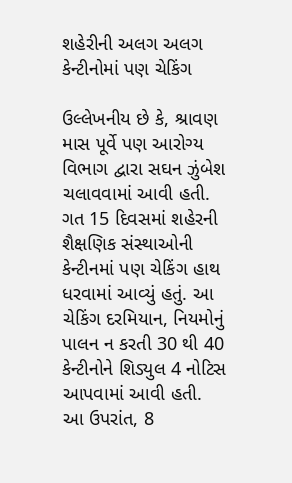શહેરીની અલગ અલગ કેન્ટીનોમાં પણ ચેકિંગ

ઉલ્લેખનીય છે કે, શ્રાવણ માસ પૂર્વે પણ આરોગ્ય વિભાગ દ્વારા સઘન ઝુંબેશ ચલાવવામાં આવી હતી. ગત 15 દિવસમાં શહેરની શૈક્ષણિક સંસ્થાઓની કેન્ટીનમાં પણ ચેકિંગ હાથ ધરવામાં આવ્યું હતું. આ ચેકિંગ દરમિયાન, નિયમોનું પાલન ન કરતી 30 થી 40 કેન્ટીનોને શિડ્યુલ 4 નોટિસ આપવામાં આવી હતી. આ ઉપરાંત, 8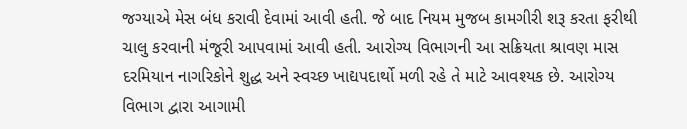જગ્યાએ મેસ બંધ કરાવી દેવામાં આવી હતી. જે બાદ નિયમ મુજબ કામગીરી શરૂ કરતા ફરીથી ચાલુ કરવાની મંજૂરી આપવામાં આવી હતી. આરોગ્ય વિભાગની આ સક્રિયતા શ્રાવણ માસ દરમિયાન નાગરિકોને શુદ્ધ અને સ્વચ્છ ખાદ્યપદાર્થો મળી રહે તે માટે આવશ્યક છે. આરોગ્ય વિભાગ દ્વારા આગામી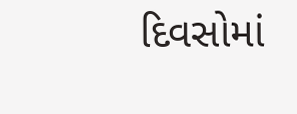દિવસોમાં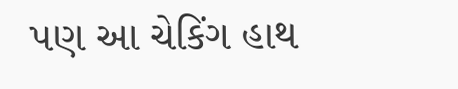પણ આ ચેકિંગ હાથ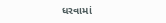ધરવામાં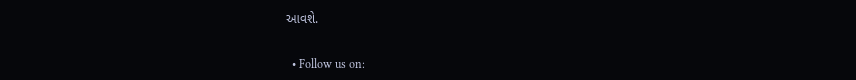આવશે.


  • Follow us on: